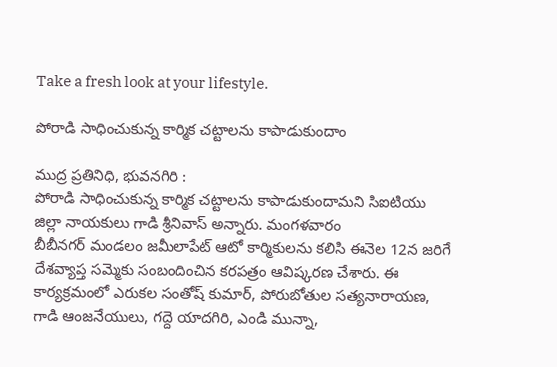Take a fresh look at your lifestyle.

పోరాడి సాధించుకున్న కార్మిక చట్టాలను కాపాడుకుందాం

ముద్ర ప్రతినిధి, భువనగిరి :
పోరాడి సాధించుకున్న కార్మిక చట్టాలను కాపాడుకుందామని సిఐటియు జిల్లా నాయకులు గాడి శ్రీనివాస్ అన్నారు. మంగళవారం
బీబీనగర్ మండలం జమీలాపేట్ ఆటో కార్మికులను కలిసి ఈనెల 12న జరిగే దేశవ్యాప్త సమ్మెకు సంబందించిన కరపత్రం ఆవిష్కరణ చేశారు. ఈ కార్యక్రమంలో ఎరుకల సంతోష్ కుమార్, పోరుబోతుల సత్యనారాయణ, గాడి ఆంజనేయులు, గద్దె యాదగిరి, ఎండి మున్నా,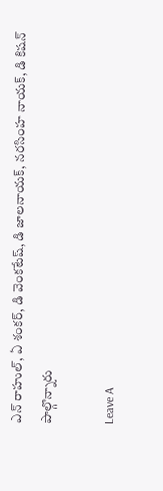ఎన్ రాహుల్, ఏ శంకర్, డి వెంకటేష్, డి జాలనాయక్, నరసింహ నాయక్, డి కిషన్ పాల్గొన్నారు

Leave A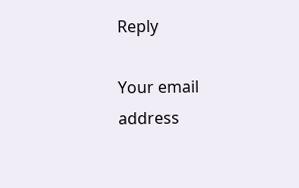Reply

Your email address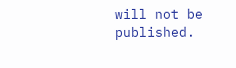will not be published.